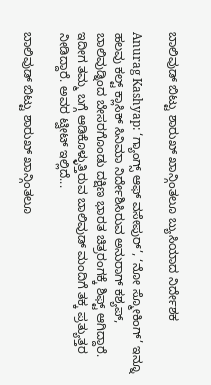ಬಾಲಿವುಡ್ ಬಿಟ್ಟು ಶಾರುಖ್ ಖಾನ್ಗಿಂತಲೂ ಬ್ಯುಸಿಯಾದ ನಿರ್ದೇಶಕ

Anurag Kashyap: ‘ಗ್ಯಾಂಗ್ಸ್ ಆಫ್ ವಸೇಪುರ್’, ‘ನೋ ಸ್ಮೋಕಿಂಗ್’ ಇನ್ನೂ ಹಲವು ಕಲ್ಟ್ ಕ್ಲಾಸಿಕ್ ಸಿನಿಮಾ ನಿರ್ದೇಶಿಸಿರುವ ಅನುರಾಗ್ ಕಶ್ಯಪ್, ಬಾಲಿವುಡ್ನಿಂದ ಬೇಸರಗೊಂಡು ದಕ್ಷಿಣ ಭಾರತ ಚಿತ್ರರಂಗಕ್ಕೆ ಶಿಫ್ಟ್ ಆಗಿದ್ದಾರೆ. ಇದೀಗ ತಮ್ಮ ಬಗ್ಗೆ ಆಡಿಕೊಳ್ಳುತ್ತಿರುವ ಬಾಲಿವುಡ್ ಮಂದಿಗೆ ತಕ್ಕ ಪ್ರತ್ಯುತ್ತರ ನೀಡಿದ್ದಾರೆ. ಅವರ ಟ್ವೀಟ್ ಇಲ್ಲಿದೆ...

ಬಾಲಿವುಡ್ ಬಿಟ್ಟು ಶಾರುಖ್ ಖಾನ್ಗಿಂತಲೂ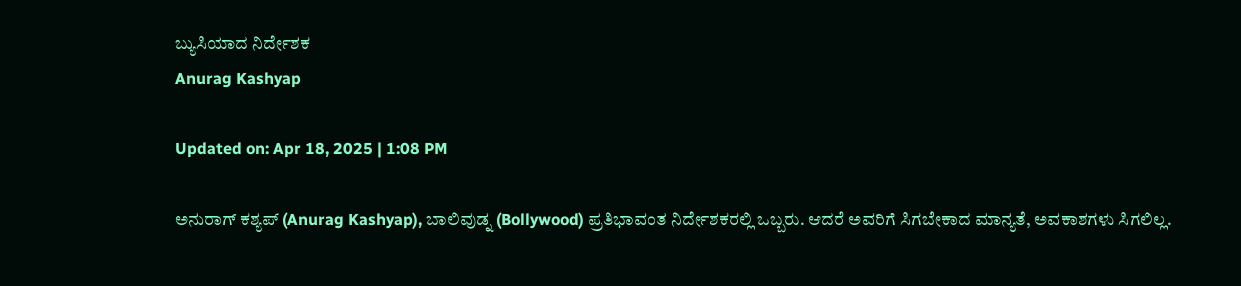ಬ್ಯುಸಿಯಾದ ನಿರ್ದೇಶಕ
Anurag Kashyap

Updated on: Apr 18, 2025 | 1:08 PM

ಅನುರಾಗ್ ಕಶ್ಯಪ್ (Anurag Kashyap), ಬಾಲಿವುಡ್ನ (Bollywood) ಪ್ರತಿಭಾವಂತ ನಿರ್ದೇಶಕರಲ್ಲಿ ಒಬ್ಬರು. ಆದರೆ ಅವರಿಗೆ ಸಿಗಬೇಕಾದ ಮಾನ್ಯತೆ, ಅವಕಾಶಗಳು ಸಿಗಲಿಲ್ಲ.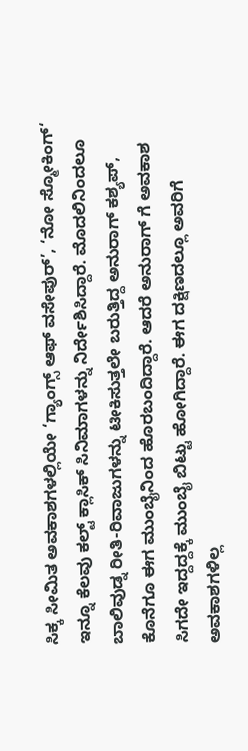ಸಿಕ್ಕ ಸೀಮಿತ ಅವಕಾಶಗಳಲ್ಲಿಯೇ ‘ಗ್ಯಾಂಗ್ಸ್ ಆಫ್ ವಸೇಪುರ್’, ‘ನೋ ಸ್ಮೋಕಿಂಗ್‘ ಇನ್ನೂ ಕೆಲವು ಕಲ್ಟ್ ಕ್ಲಾಸಿಕ್ ಸಿನಿಮಾಗಳನ್ನು ನಿರ್ದೇಶಿಸಿದ್ದಾರೆ. ಮೊದಲಿನಿಂದಲೂ ಬಾಲಿವುಡ್ನ ರೀತಿ-ರಿವಾಜುಗಳನ್ನು ಟೀಕಿಸುತ್ತಲೇ ಬರುತ್ತಿದ್ದ ಅನುರಾಗ್ ಕಶ್ಯಪ್, ಕೊನೆಗೂ ಈಗ ಮುಂಬೈನಿಂದ ಹೊರಬಂದಿದ್ದಾರೆ. ಆದರೆ ಅನುರಾಗ್ ಗೆ ಅವಕಾಶ ಸಿಗದೇ ಇದ್ದದ್ದಕ್ಕೆ ಮುಂಬೈ ಬಿಟ್ಟು ಹೋಗಿದ್ದಾರೆ. ಈಗ ದಕ್ಷಿಣದಲ್ಲೂ ಅವರಿಗೆ ಅವಕಾಶಗಳಿಲ್ಲ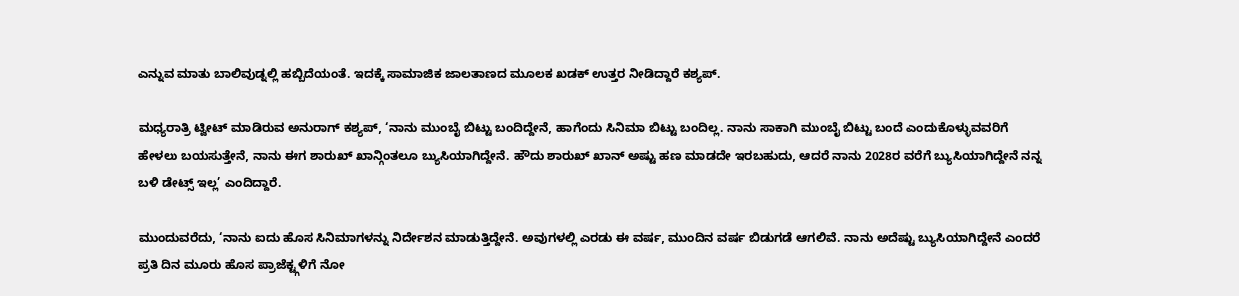ಎನ್ನುವ ಮಾತು ಬಾಲಿವುಡ್ನಲ್ಲಿ ಹಬ್ಬಿದೆಯಂತೆ. ಇದಕ್ಕೆ ಸಾಮಾಜಿಕ ಜಾಲತಾಣದ ಮೂಲಕ ಖಡಕ್ ಉತ್ತರ ನೀಡಿದ್ದಾರೆ ಕಶ್ಯಪ್.

ಮಧ್ಯರಾತ್ರಿ ಟ್ವೀಟ್ ಮಾಡಿರುವ ಅನುರಾಗ್ ಕಶ್ಯಪ್, ‘ನಾನು ಮುಂಬೈ ಬಿಟ್ಟು ಬಂದಿದ್ದೇನೆ, ಹಾಗೆಂದು ಸಿನಿಮಾ ಬಿಟ್ಟು ಬಂದಿಲ್ಲ. ನಾನು ಸಾಕಾಗಿ ಮುಂಬೈ ಬಿಟ್ಟು ಬಂದೆ ಎಂದುಕೊಳ್ಳುವವರಿಗೆ ಹೇಳಲು ಬಯಸುತ್ತೇನೆ, ನಾನು ಈಗ ಶಾರುಖ್ ಖಾನ್ಗಿಂತಲೂ ಬ್ಯುಸಿಯಾಗಿದ್ದೇನೆ. ಹೌದು ಶಾರುಖ್ ಖಾನ್ ಅಷ್ಟು ಹಣ ಮಾಡದೇ ಇರಬಹುದು, ಆದರೆ ನಾನು 2028ರ ವರೆಗೆ ಬ್ಯುಸಿಯಾಗಿದ್ದೇನೆ ನನ್ನ ಬಳಿ ಡೇಟ್ಸ್ ಇಲ್ಲ’ ಎಂದಿದ್ದಾರೆ.

ಮುಂದುವರೆದು, ‘ನಾನು ಐದು ಹೊಸ ಸಿನಿಮಾಗಳನ್ನು ನಿರ್ದೇಶನ ಮಾಡುತ್ತಿದ್ದೇನೆ. ಅವುಗಳಲ್ಲಿ ಎರಡು ಈ ವರ್ಷ, ಮುಂದಿನ ವರ್ಷ ಬಿಡುಗಡೆ ಆಗಲಿವೆ. ನಾನು ಅದೆಷ್ಟು ಬ್ಯುಸಿಯಾಗಿದ್ದೇನೆ ಎಂದರೆ ಪ್ರತಿ ದಿನ ಮೂರು ಹೊಸ ಪ್ರಾಜೆಕ್ಟ್ಗಳಿಗೆ ನೋ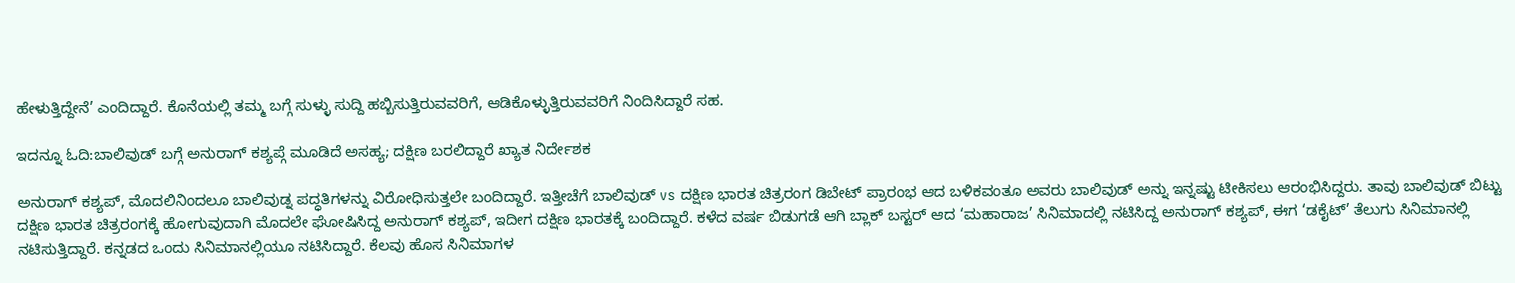ಹೇಳುತ್ತಿದ್ದೇನೆ’ ಎಂದಿದ್ದಾರೆ. ಕೊನೆಯಲ್ಲಿ ತಮ್ಮ ಬಗ್ಗೆ ಸುಳ್ಳು ಸುದ್ದಿ ಹಬ್ಬಿಸುತ್ತಿರುವವರಿಗೆ, ಆಡಿಕೊಳ್ಳುತ್ತಿರುವವರಿಗೆ ನಿಂದಿಸಿದ್ದಾರೆ ಸಹ.

ಇದನ್ನೂ ಓದಿ:ಬಾಲಿವುಡ್ ಬಗ್ಗೆ ಅನುರಾಗ್ ಕಶ್ಯಪ್ಗೆ ಮೂಡಿದೆ ಅಸಹ್ಯ; ದಕ್ಷಿಣ ಬರಲಿದ್ದಾರೆ ಖ್ಯಾತ ನಿರ್ದೇಶಕ

ಅನುರಾಗ್ ಕಶ್ಯಪ್, ಮೊದಲಿನಿಂದಲೂ ಬಾಲಿವುಡ್ನ ಪದ್ಧತಿಗಳನ್ನು ವಿರೋಧಿಸುತ್ತಲೇ ಬಂದಿದ್ದಾರೆ. ಇತ್ತೀಚೆಗೆ ಬಾಲಿವುಡ್ vs ದಕ್ಷಿಣ ಭಾರತ ಚಿತ್ರರಂಗ ಡಿಬೇಟ್ ಪ್ರಾರಂಭ ಆದ ಬಳಿಕವಂತೂ ಅವರು ಬಾಲಿವುಡ್ ಅನ್ನು ಇನ್ನಷ್ಟು ಟೀಕಿಸಲು ಆರಂಭಿಸಿದ್ದರು. ತಾವು ಬಾಲಿವುಡ್ ಬಿಟ್ಟು ದಕ್ಷಿಣ ಭಾರತ ಚಿತ್ರರಂಗಕ್ಕೆ ಹೋಗುವುದಾಗಿ ಮೊದಲೇ ಘೋಷಿಸಿದ್ದ ಅನುರಾಗ್ ಕಶ್ಯಪ್, ಇದೀಗ ದಕ್ಷಿಣ ಭಾರತಕ್ಕೆ ಬಂದಿದ್ದಾರೆ. ಕಳೆದ ವರ್ಷ ಬಿಡುಗಡೆ ಆಗಿ ಬ್ಲಾಕ್ ಬಸ್ಟರ್ ಆದ ‘ಮಹಾರಾಜ’ ಸಿನಿಮಾದಲ್ಲಿ ನಟಿಸಿದ್ದ ಅನುರಾಗ್ ಕಶ್ಯಪ್, ಈಗ ‘ಡಕೈಟ್’ ತೆಲುಗು ಸಿನಿಮಾನಲ್ಲಿ ನಟಿಸುತ್ತಿದ್ದಾರೆ. ಕನ್ನಡದ ಒಂದು ಸಿನಿಮಾನಲ್ಲಿಯೂ ನಟಿಸಿದ್ದಾರೆ. ಕೆಲವು ಹೊಸ ಸಿನಿಮಾಗಳ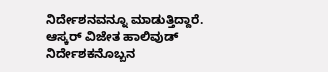ನಿರ್ದೇಶನವನ್ನೂ ಮಾಡುತ್ತಿದ್ದಾರೆ. ಆಸ್ಕರ್ ವಿಜೇತ ಹಾಲಿವುಡ್ ನಿರ್ದೇಶಕನೊಬ್ಬನ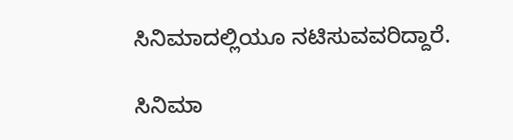ಸಿನಿಮಾದಲ್ಲಿಯೂ ನಟಿಸುವವರಿದ್ದಾರೆ.

ಸಿನಿಮಾ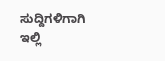ಸುದ್ದಿಗಳಿಗಾಗಿ ಇಲ್ಲಿ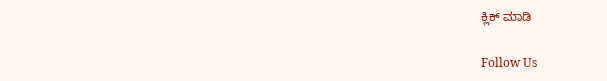ಕ್ಲಿಕ್ ಮಾಡಿ

Follow Us